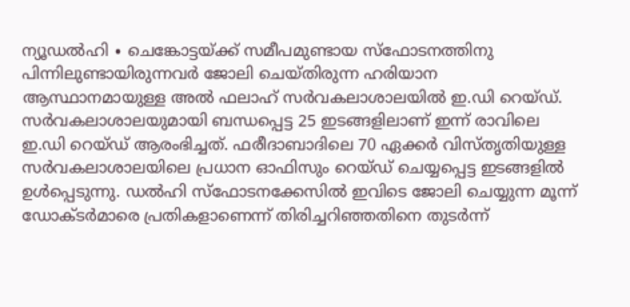ന്യൂഡൽഹി ∙ ചെങ്കോട്ടയ്ക്ക് സമീപമുണ്ടായ സ്ഫോടനത്തിനു പിന്നിലുണ്ടായിരുന്നവർ ജോലി ചെയ്തിരുന്ന ഹരിയാന ആസ്ഥാനമായുള്ള അൽ ഫലാഹ് സർവകലാശാലയിൽ ഇ.ഡി റെയ്ഡ്. സർവകലാശാലയുമായി ബന്ധപ്പെട്ട 25 ഇടങ്ങളിലാണ് ഇന്ന് രാവിലെ ഇ.ഡി റെയ്ഡ് ആരംഭിച്ചത്. ഫരീദാബാദിലെ 70 ഏക്കർ വിസ്തൃതിയുള്ള സർവകലാശാലയിലെ പ്രധാന ഓഫിസും റെയ്ഡ് ചെയ്യപ്പെട്ട ഇടങ്ങളിൽ ഉൾപ്പെടുന്നു. ഡൽഹി സ്ഫോടനക്കേസിൽ ഇവിടെ ജോലി ചെയ്യുന്ന മൂന്ന് ഡോക്ടർമാരെ പ്രതികളാണെന്ന് തിരിച്ചറിഞ്ഞതിനെ തുടർന്ന്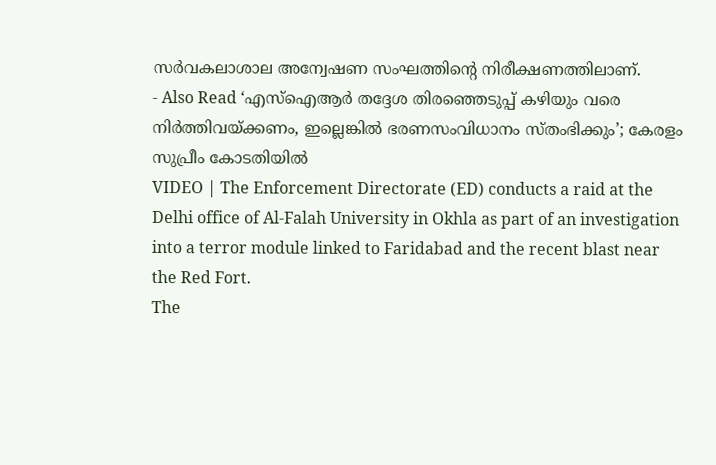സർവകലാശാല അന്വേഷണ സംഘത്തിന്റെ നിരീക്ഷണത്തിലാണ്.
- Also Read ‘എസ്ഐആർ തദ്ദേശ തിരഞ്ഞെടുപ്പ് കഴിയും വരെ നിർത്തിവയ്ക്കണം, ഇല്ലെങ്കിൽ ഭരണസംവിധാനം സ്തംഭിക്കും’; കേരളം സുപ്രീം കോടതിയിൽ
VIDEO | The Enforcement Directorate (ED) conducts a raid at the Delhi office of Al‑Falah University in Okhla as part of an investigation into a terror module linked to Faridabad and the recent blast near the Red Fort.
The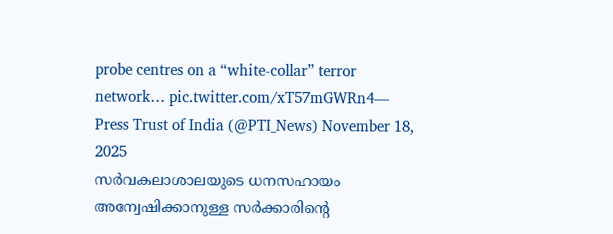probe centres on a “white-collar” terror network… pic.twitter.com/xT57mGWRn4— Press Trust of India (@PTI_News) November 18, 2025
സർവകലാശാലയുടെ ധനസഹായം അന്വേഷിക്കാനുള്ള സർക്കാരിന്റെ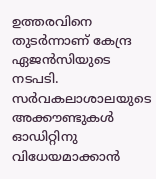ഉത്തരവിനെ തുടർന്നാണ് കേന്ദ്ര ഏജൻസിയുടെ നടപടി. സർവകലാശാലയുടെ അക്കൗണ്ടുകൾ ഓഡിറ്റിനു വിധേയമാക്കാൻ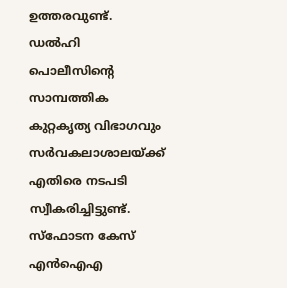ഉത്തരവുണ്ട്. ഡൽഹി പൊലീസിന്റെ സാമ്പത്തിക കുറ്റകൃത്യ വിഭാഗവും സർവകലാശാലയ്ക്ക് എതിരെ നടപടി സ്വീകരിച്ചിട്ടുണ്ട്. സ്ഫോടന കേസ് എൻഐഎ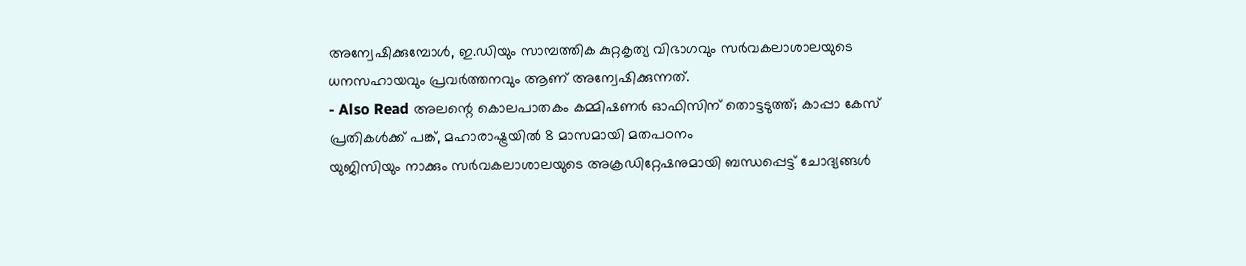അന്വേഷിക്കുമ്പോൾ, ഇ.ഡിയും സാമ്പത്തിക കുറ്റകൃത്യ വിഭാഗവും സർവകലാശാലയുടെ ധനസഹായവും പ്രവർത്തനവും ആണ് അന്വേഷിക്കുന്നത്.
- Also Read അലന്റെ കൊലപാതകം കമ്മിഷണർ ഓഫിസിന് തൊട്ടടുത്ത്; കാപ്പാ കേസ് പ്രതികൾക്ക് പങ്ക്, മഹാരാഷ്ട്രയിൽ 8 മാസമായി മതപഠനം
യുജിസിയും നാക്കും സർവകലാശാലയുടെ അക്രഡിറ്റേഷനുമായി ബന്ധപ്പെട്ട് ചോദ്യങ്ങൾ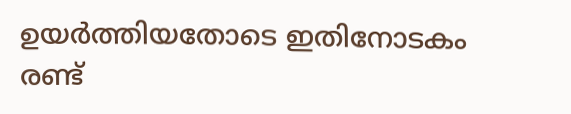ഉയർത്തിയതോടെ ഇതിനോടകം രണ്ട്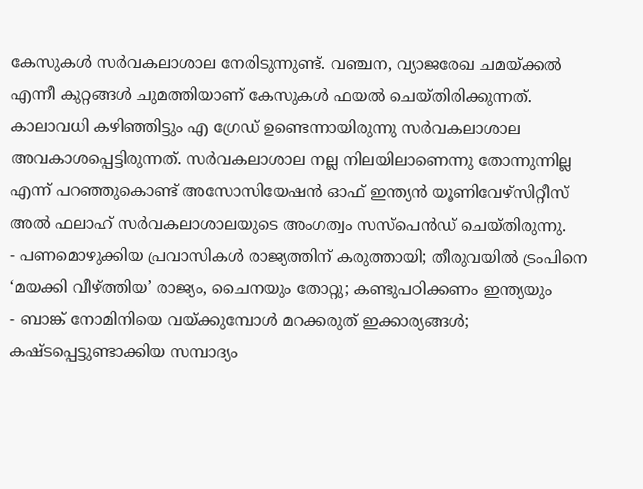കേസുകൾ സർവകലാശാല നേരിടുന്നുണ്ട്. വഞ്ചന, വ്യാജരേഖ ചമയ്ക്കൽ എന്നീ കുറ്റങ്ങൾ ചുമത്തിയാണ് കേസുകൾ ഫയൽ ചെയ്തിരിക്കുന്നത്. കാലാവധി കഴിഞ്ഞിട്ടും എ ഗ്രേഡ് ഉണ്ടെന്നായിരുന്നു സർവകലാശാല അവകാശപ്പെട്ടിരുന്നത്. സർവകലാശാല നല്ല നിലയിലാണെന്നു തോന്നുന്നില്ല എന്ന് പറഞ്ഞുകൊണ്ട് അസോസിയേഷൻ ഓഫ് ഇന്ത്യൻ യൂണിവേഴ്സിറ്റീസ് അൽ ഫലാഹ് സർവകലാശാലയുടെ അംഗത്വം സസ്പെൻഡ് ചെയ്തിരുന്നു.
- പണമൊഴുക്കിയ പ്രവാസികൾ രാജ്യത്തിന് കരുത്തായി; തീരുവയിൽ ട്രംപിനെ ‘മയക്കി വീഴ്ത്തിയ’ രാജ്യം, ചൈനയും തോറ്റു; കണ്ടുപഠിക്കണം ഇന്ത്യയും
- ബാങ്ക് നോമിനിയെ വയ്ക്കുമ്പോൾ മറക്കരുത് ഇക്കാര്യങ്ങൾ; കഷ്ടപ്പെട്ടുണ്ടാക്കിയ സമ്പാദ്യം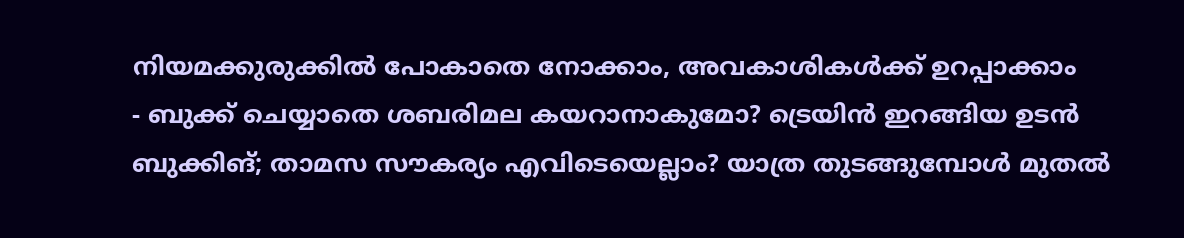നിയമക്കുരുക്കിൽ പോകാതെ നോക്കാം, അവകാശികൾക്ക് ഉറപ്പാക്കാം
- ബുക്ക് ചെയ്യാതെ ശബരിമല കയറാനാകുമോ? ട്രെയിൻ ഇറങ്ങിയ ഉടൻ ബുക്കിങ്; താമസ സൗകര്യം എവിടെയെല്ലാം? യാത്ര തുടങ്ങുമ്പോൾ മുതൽ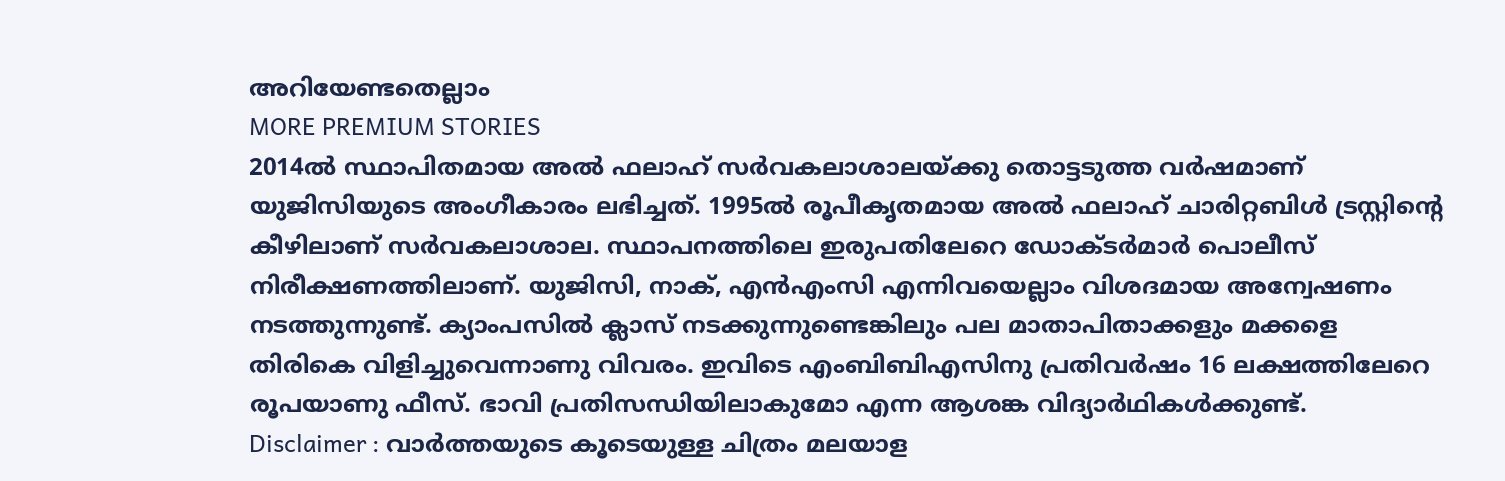അറിയേണ്ടതെല്ലാം
MORE PREMIUM STORIES
2014ൽ സ്ഥാപിതമായ അൽ ഫലാഹ് സർവകലാശാലയ്ക്കു തൊട്ടടുത്ത വർഷമാണ് യുജിസിയുടെ അംഗീകാരം ലഭിച്ചത്. 1995ൽ രൂപീകൃതമായ അൽ ഫലാഹ് ചാരിറ്റബിൾ ട്രസ്റ്റിന്റെ കീഴിലാണ് സർവകലാശാല. സ്ഥാപനത്തിലെ ഇരുപതിലേറെ ഡോക്ടർമാർ പൊലീസ് നിരീക്ഷണത്തിലാണ്. യുജിസി, നാക്, എൻഎംസി എന്നിവയെല്ലാം വിശദമായ അന്വേഷണം നടത്തുന്നുണ്ട്. ക്യാംപസിൽ ക്ലാസ് നടക്കുന്നുണ്ടെങ്കിലും പല മാതാപിതാക്കളും മക്കളെ തിരികെ വിളിച്ചുവെന്നാണു വിവരം. ഇവിടെ എംബിബിഎസിനു പ്രതിവർഷം 16 ലക്ഷത്തിലേറെ രൂപയാണു ഫീസ്. ഭാവി പ്രതിസന്ധിയിലാകുമോ എന്ന ആശങ്ക വിദ്യാർഥികൾക്കുണ്ട്.
Disclaimer : വാർത്തയുടെ കൂടെയുള്ള ചിത്രം മലയാള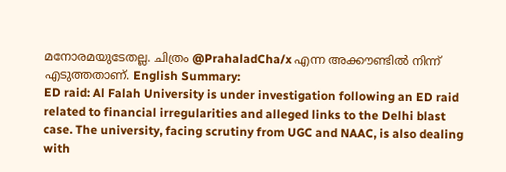മനോരമയുടേതല്ല. ചിത്രം @PrahaladCha/x എന്ന അക്കൗണ്ടിൽ നിന്ന് എടുത്തതാണ്. English Summary:
ED raid: Al Falah University is under investigation following an ED raid related to financial irregularities and alleged links to the Delhi blast case. The university, facing scrutiny from UGC and NAAC, is also dealing with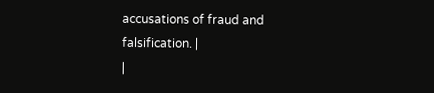accusations of fraud and falsification. |
|